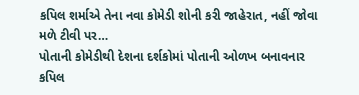કપિલ શર્માએ તેના નવા કોમેડી શોની કરી જાહેરાત, નહીં જોવા મળે ટીવી પર…
પોતાની કોમેડીથી દેશના દર્શકોમાં પોતાની ઓળખ બનાવનાર કપિલ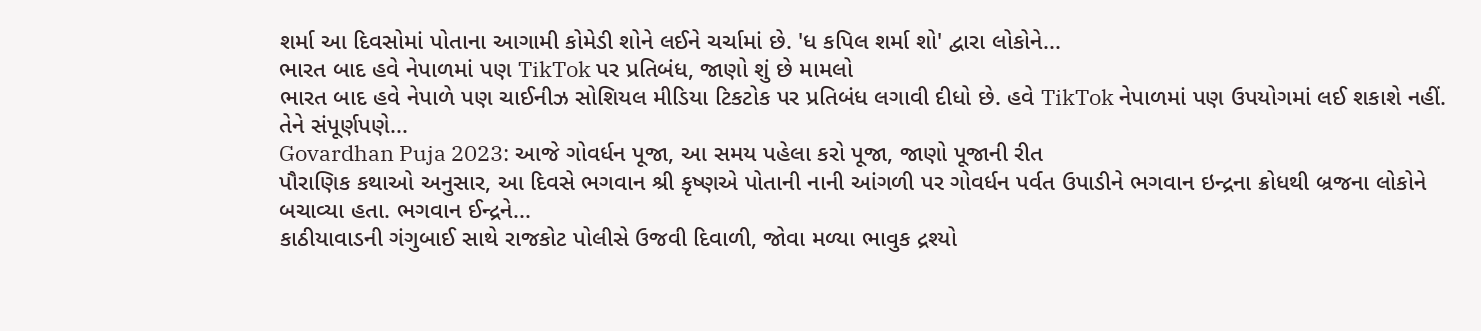શર્મા આ દિવસોમાં પોતાના આગામી કોમેડી શોને લઈને ચર્ચામાં છે. 'ધ કપિલ શર્મા શો' દ્વારા લોકોને...
ભારત બાદ હવે નેપાળમાં પણ TikTok પર પ્રતિબંધ, જાણો શું છે મામલો
ભારત બાદ હવે નેપાળે પણ ચાઈનીઝ સોશિયલ મીડિયા ટિકટોક પર પ્રતિબંધ લગાવી દીધો છે. હવે TikTok નેપાળમાં પણ ઉપયોગમાં લઈ શકાશે નહીં. તેને સંપૂર્ણપણે...
Govardhan Puja 2023: આજે ગોવર્ધન પૂજા, આ સમય પહેલા કરો પૂજા, જાણો પૂજાની રીત
પૌરાણિક કથાઓ અનુસાર, આ દિવસે ભગવાન શ્રી કૃષ્ણએ પોતાની નાની આંગળી પર ગોવર્ધન પર્વત ઉપાડીને ભગવાન ઇન્દ્રના ક્રોધથી બ્રજના લોકોને બચાવ્યા હતા. ભગવાન ઈન્દ્રને...
કાઠીયાવાડની ગંગુબાઈ સાથે રાજકોટ પોલીસે ઉજવી દિવાળી, જોવા મળ્યા ભાવુક દ્રશ્યો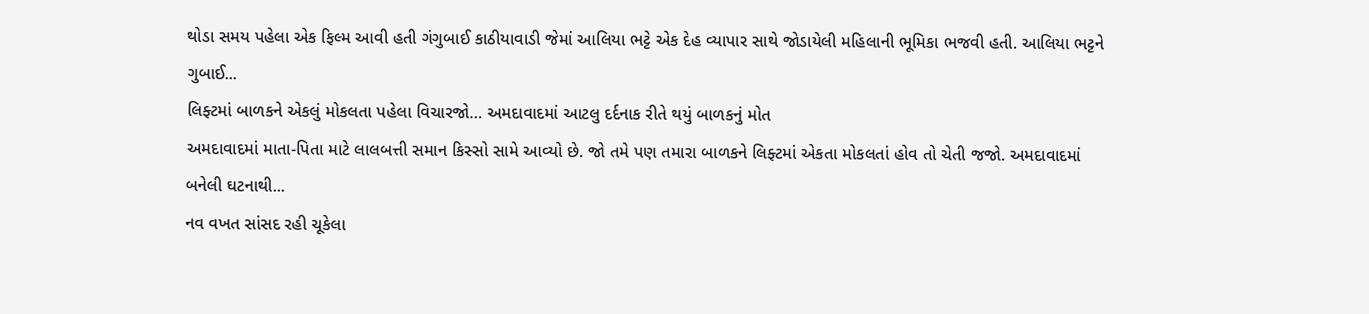થોડા સમય પહેલા એક ફિલ્મ આવી હતી ગંગુબાઈ કાઠીયાવાડી જેમાં આલિયા ભટ્ટે એક દેહ વ્યાપાર સાથે જોડાયેલી મહિલાની ભૂમિકા ભજવી હતી. આલિયા ભટ્ટને ગુબાઈ...
લિફ્ટમાં બાળકને એકલું મોકલતા પહેલા વિચારજો… અમદાવાદમાં આટલુ દર્દનાક રીતે થયું બાળકનું મોત
અમદાવાદમાં માતા-પિતા માટે લાલબત્તી સમાન કિસ્સો સામે આવ્યો છે. જો તમે પણ તમારા બાળકને લિફ્ટમાં એકતા મોકલતાં હોવ તો ચેતી જજો. અમદાવાદમાં બનેલી ઘટનાથી...
નવ વખત સાંસદ રહી ચૂકેલા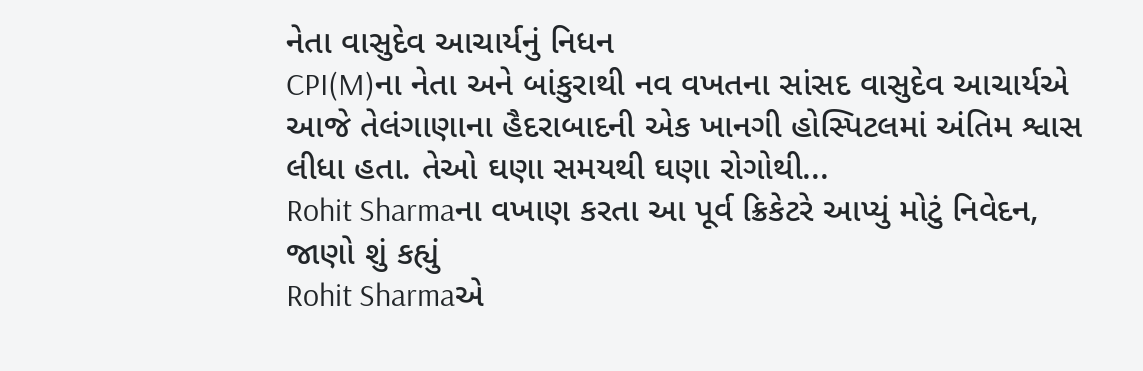નેતા વાસુદેવ આચાર્યનું નિધન
CPI(M)ના નેતા અને બાંકુરાથી નવ વખતના સાંસદ વાસુદેવ આચાર્યએ આજે તેલંગાણાના હૈદરાબાદની એક ખાનગી હોસ્પિટલમાં અંતિમ શ્વાસ લીધા હતા. તેઓ ઘણા સમયથી ઘણા રોગોથી...
Rohit Sharmaના વખાણ કરતા આ પૂર્વ ક્રિકેટરે આપ્યું મોટું નિવેદન, જાણો શું કહ્યું
Rohit Sharmaએ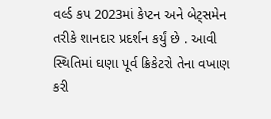વર્લ્ડ કપ 2023માં કેપ્ટન અને બેટ્સમેન તરીકે શાનદાર પ્રદર્શન કર્યું છે . આવી સ્થિતિમાં ઘણા પૂર્વ ક્રિકેટરો તેના વખાણ કરી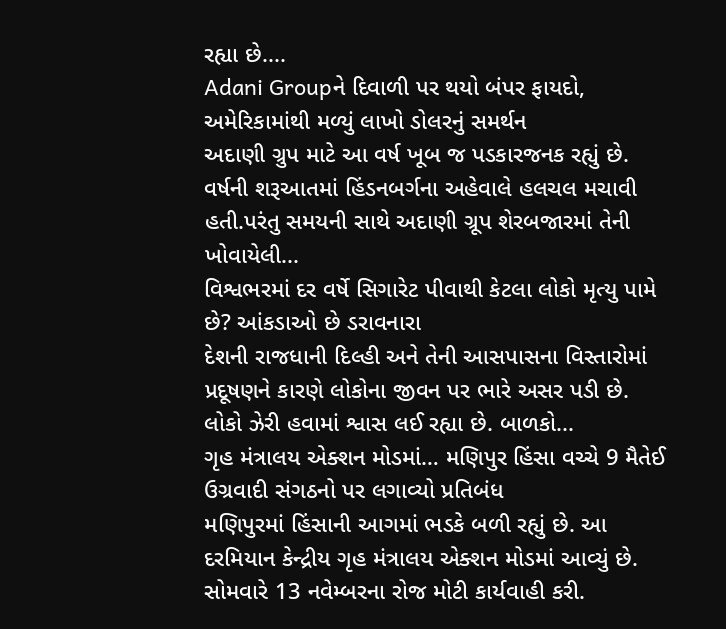રહ્યા છે....
Adani Groupને દિવાળી પર થયો બંપર ફાયદો, અમેરિકામાંથી મળ્યું લાખો ડોલરનું સમર્થન
અદાણી ગ્રુપ માટે આ વર્ષ ખૂબ જ પડકારજનક રહ્યું છે. વર્ષની શરૂઆતમાં હિંડનબર્ગના અહેવાલે હલચલ મચાવી હતી.પરંતુ સમયની સાથે અદાણી ગ્રૂપ શેરબજારમાં તેની ખોવાયેલી...
વિશ્વભરમાં દર વર્ષે સિગારેટ પીવાથી કેટલા લોકો મૃત્યુ પામે છે? આંકડાઓ છે ડરાવનારા
દેશની રાજધાની દિલ્હી અને તેની આસપાસના વિસ્તારોમાં પ્રદૂષણને કારણે લોકોના જીવન પર ભારે અસર પડી છે. લોકો ઝેરી હવામાં શ્વાસ લઈ રહ્યા છે. બાળકો...
ગૃહ મંત્રાલય એક્શન મોડમાં… મણિપુર હિંસા વચ્ચે 9 મૈતેઈ ઉગ્રવાદી સંગઠનો પર લગાવ્યો પ્રતિબંધ
મણિપુરમાં હિંસાની આગમાં ભડકે બળી રહ્યું છે. આ દરમિયાન કેન્દ્રીય ગૃહ મંત્રાલય એક્શન મોડમાં આવ્યું છે. સોમવારે 13 નવેમ્બરના રોજ મોટી કાર્યવાહી કરી.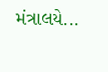મંત્રાલયે...